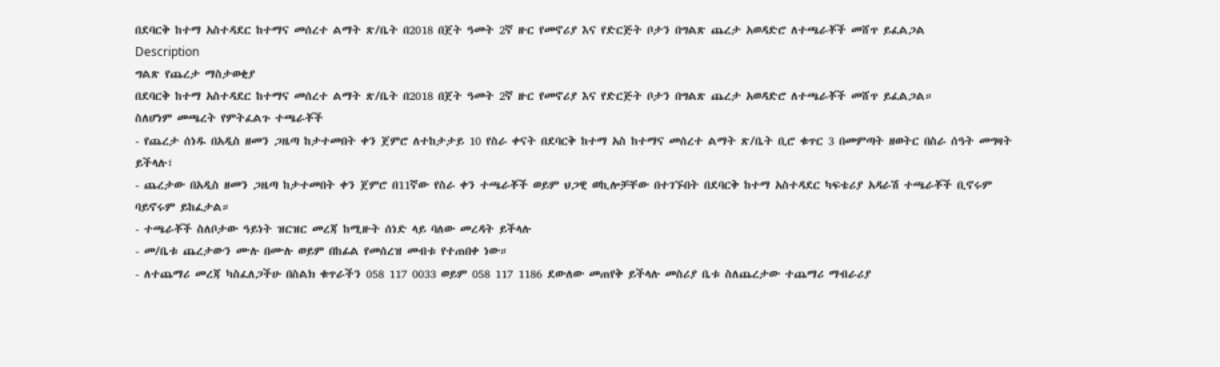በደባርቅ ከተማ አስተዳደር ከተማና መሰረተ ልማት ጽ/ቤት በ2018 በጀት ዓመት 2ኛ ዙር የመኖሪያ እና የድርጅት ቦታን በግልጽ ጨረታ አወዳድሮ ለተጫራቾች መሸጥ ይፈልጋል
Description
ግልጽ የጨረታ ማስታወቂያ
በደባርቅ ከተማ አስተዳደር ከተማና መሰረተ ልማት ጽ/ቤት በ2018 በጀት ዓመት 2ኛ ዙር የመኖሪያ እና የድርጅት ቦታን በግልጽ ጨረታ አወዳድሮ ለተጫራቾች መሸጥ ይፈልጋል።
ስለሆነም መጫረት የምትፈልጉ ተጫራቾች
- የጨረታ ሰነዱ በአዲስ ዘመን ጋዜጣ ከታተመበት ቀን ጀምሮ ለተከታታይ 10 የስራ ቀናት በደባርቅ ከተማ አስ ከተማና መሰረተ ልማት ጽ/ቤት ቢሮ ቁጥር 3 በመምጣት ዘወትር በስራ ሰዓት መግዛት ይችላሉ፣
- ጨረታው በአዲስ ዘመን ጋዜጣ ከታተመበት ቀን ጀምሮ በ11ኛው የስራ ቀን ተጫራቾች ወይም ህጋዊ ወኪሎቻቸው በተገኙበት በደባርቅ ከተማ አስተዳደር ካፍቴሪያ አዳራሽ ተጫራቾች ቢኖሩም ባይኖሩም ይከፈታል።
- ተጫራቾች ስለቦታው ዓይነት ዝርዝር መረጃ ከሚዙት ሰነድ ላይ ባለው መረዳት ይችላሉ
- መ/ቤቱ ጨረታውን ሙሉ በሙሉ ወይም በከፊል የመሰረዝ መብቱ የተጠበቀ ነው።
- ለተጨማሪ መረጃ ካስፈለጋችሁ በስልክ ቁጥራችን 058 117 0033 ወይም 058 117 1186 ደውለው መጠየቅ ይችላሉ መስሪያ ቤቱ ስለጨረታው ተጨማሪ ማብራሪያ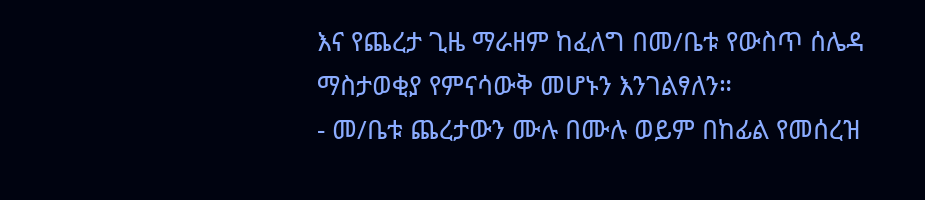እና የጨረታ ጊዜ ማራዘም ከፈለግ በመ/ቤቱ የውስጥ ሰሌዳ ማስታወቂያ የምናሳውቅ መሆኑን እንገልፃለን።
- መ/ቤቱ ጨረታውን ሙሉ በሙሉ ወይም በከፊል የመሰረዝ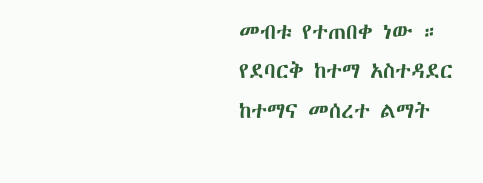መብቱ የተጠበቀ ነው ።
የደባርቅ ከተማ አስተዳደር ከተማና መሰረተ ልማት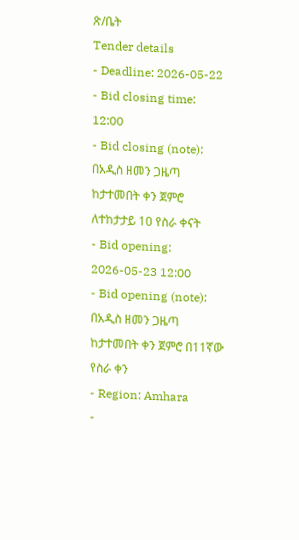ጽ/ቤት
Tender details
- Deadline: 2026-05-22
- Bid closing time: 12:00
- Bid closing (note): በአዲስ ዘመን ጋዜጣ ከታተመበት ቀን ጀምሮ ለተከታታይ 10 የስራ ቀናት
- Bid opening: 2026-05-23 12:00
- Bid opening (note): በአዲስ ዘመን ጋዜጣ ከታተመበት ቀን ጀምሮ በ11ኛው የስራ ቀን
- Region: Amhara
-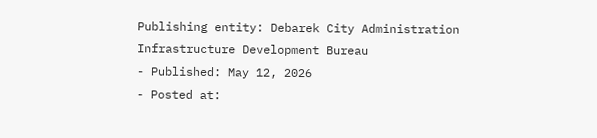Publishing entity: Debarek City Administration Infrastructure Development Bureau
- Published: May 12, 2026
- Posted at: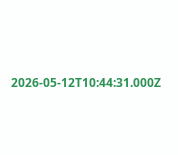2026-05-12T10:44:31.000Z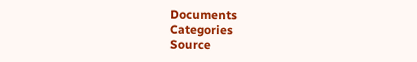Documents
Categories
Source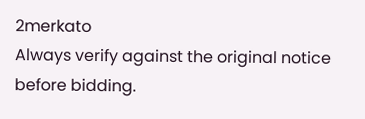2merkato
Always verify against the original notice before bidding.